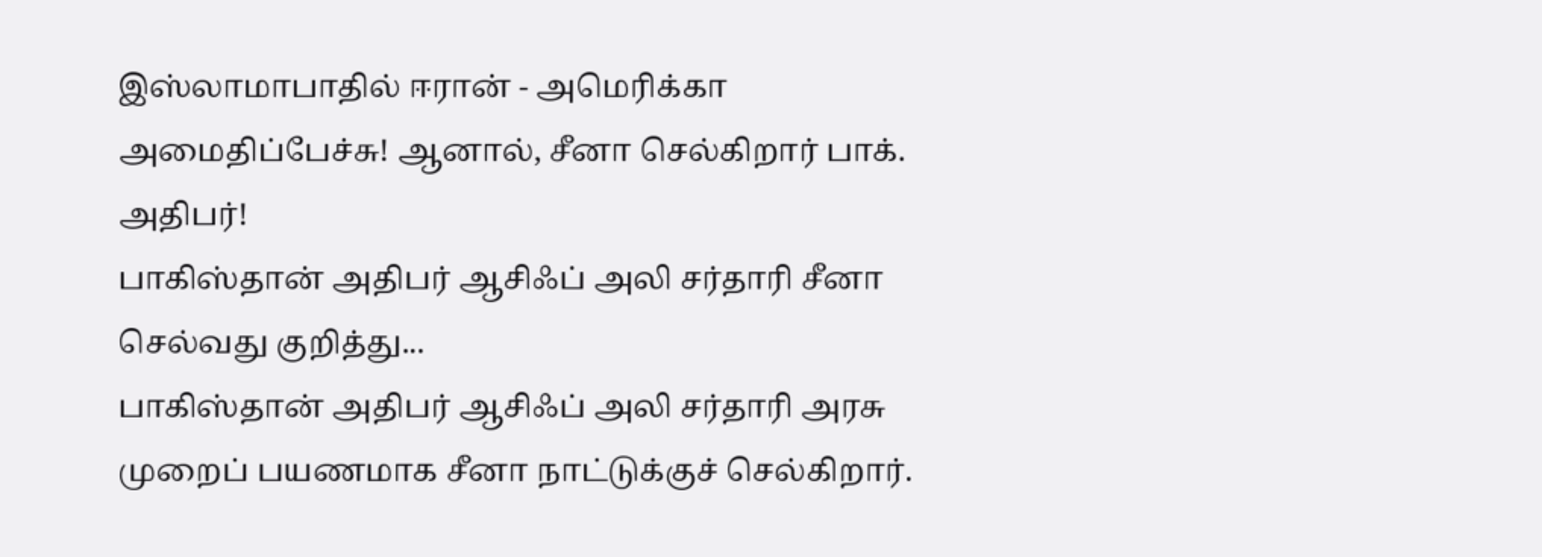இஸ்லாமாபாதில் ஈரான் - அமெரிக்கா அமைதிப்பேச்சு! ஆனால், சீனா செல்கிறார் பாக். அதிபர்!
பாகிஸ்தான் அதிபர் ஆசிஃப் அலி சர்தாரி சீனா செல்வது குறித்து...
பாகிஸ்தான் அதிபர் ஆசிஃப் அலி சர்தாரி அரசு முறைப் பயணமாக சீனா நாட்டுக்குச் செல்கிறார்.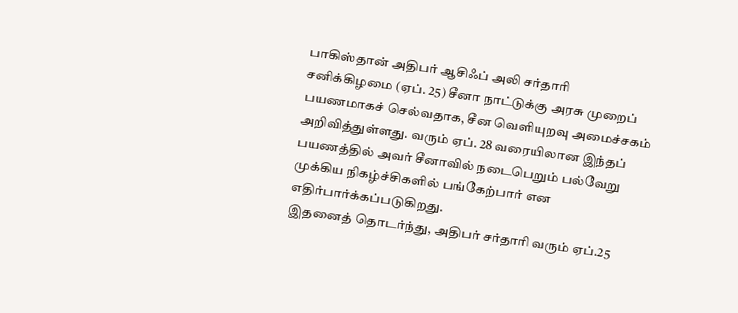பாகிஸ்தான் அதிபர் ஆசிஃப் அலி சர்தாரி சனிக்கிழமை (ஏப். 25) சீனா நாட்டுக்கு அரசு முறைப் பயணமாகச் செல்வதாக, சீன வெளியுறவு அமைச்சகம் அறிவித்துள்ளது. வரும் ஏப். 28 வரையிலான இந்தப் பயணத்தில் அவர் சீனாவில் நடைபெறும் பல்வேறு முக்கிய நிகழ்ச்சிகளில் பங்கேற்பார் என எதிர்பார்க்கப்படுகிறது.
இதனைத் தொடர்ந்து, அதிபர் சர்தாரி வரும் ஏப்.25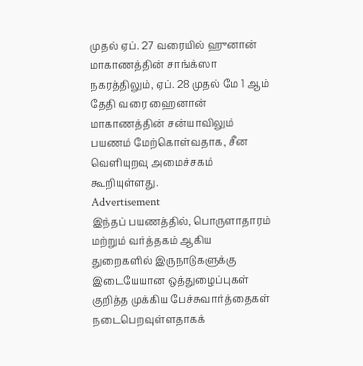முதல் ஏப். 27 வரையில் ஹுனான் மாகாணத்தின் சாங்க்ஸா நகரத்திலும், ஏப். 28 முதல் மே 1 ஆம் தேதி வரை ஹைனான் மாகாணத்தின் சன்யாவிலும் பயணம் மேற்கொள்வதாக, சீன வெளியுறவு அமைச்சகம் கூறியுள்ளது.
Advertisement
இந்தப் பயணத்தில், பொருளாதாரம் மற்றும் வர்த்தகம் ஆகிய துறைகளில் இருநாடுகளுக்கு இடையேயான ஒத்துழைப்புகள் குறித்த முக்கிய பேச்சுவார்த்தைகள் நடைபெறவுள்ளதாகக்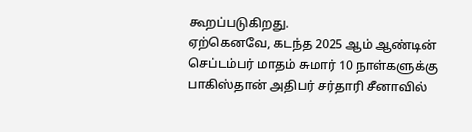கூறப்படுகிறது.
ஏற்கெனவே, கடந்த 2025 ஆம் ஆண்டின் செப்டம்பர் மாதம் சுமார் 10 நாள்களுக்கு பாகிஸ்தான் அதிபர் சர்தாரி சீனாவில்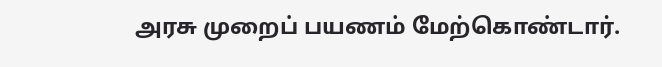அரசு முறைப் பயணம் மேற்கொண்டார்.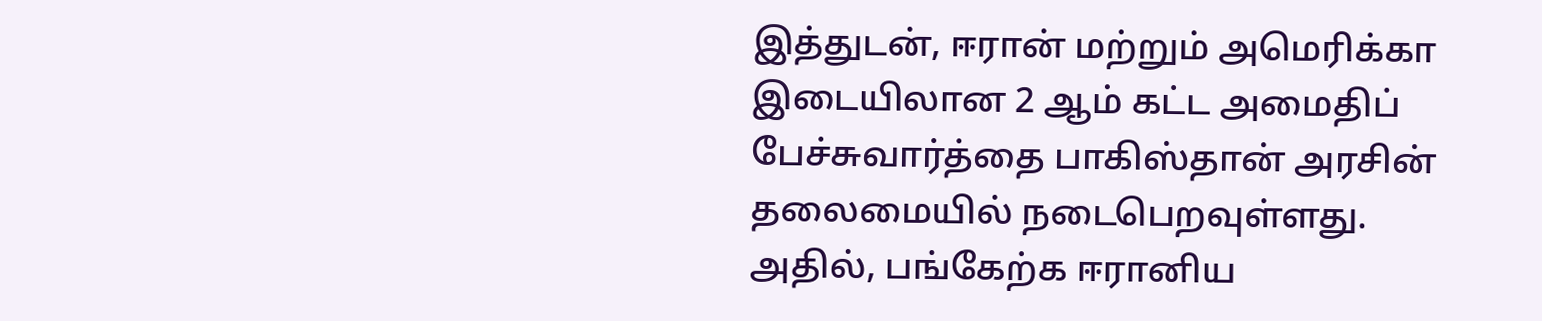இத்துடன், ஈரான் மற்றும் அமெரிக்கா இடையிலான 2 ஆம் கட்ட அமைதிப் பேச்சுவார்த்தை பாகிஸ்தான் அரசின் தலைமையில் நடைபெறவுள்ளது.
அதில், பங்கேற்க ஈரானிய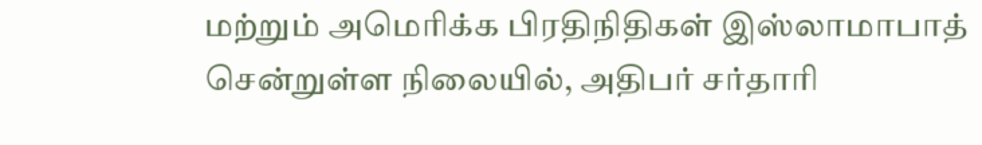மற்றும் அமெரிக்க பிரதிநிதிகள் இஸ்லாமாபாத் சென்றுள்ள நிலையில், அதிபர் சர்தாரி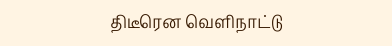திடீரென வெளிநாட்டு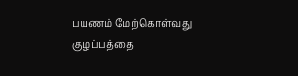பயணம் மேற்கொள்வது குழப்பத்தை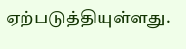ஏற்படுத்தியுள்ளது.